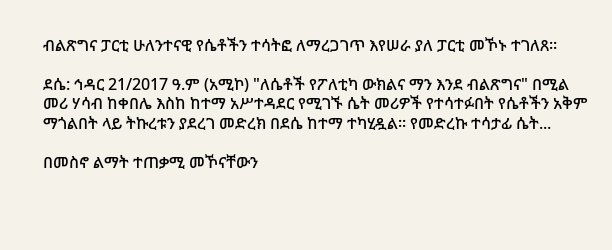ብልጽግና ፓርቲ ሁለንተናዊ የሴቶችን ተሳትፎ ለማረጋገጥ እየሠራ ያለ ፓርቲ መኾኑ ተገለጸ፡፡

ደሴ: ኅዳር 21/2017 ዓ.ም (አሚኮ) "ለሴቶች የፖለቲካ ውክልና ማን እንደ ብልጽግና" በሚል መሪ ሃሳብ ከቀበሌ እስከ ከተማ አሥተዳደር የሚገኙ ሴት መሪዎች የተሳተፉበት የሴቶችን አቅም ማጎልበት ላይ ትኩረቱን ያደረገ መድረክ በደሴ ከተማ ተካሂዷል፡፡ የመድረኩ ተሳታፊ ሴት...

በመስኖ ልማት ተጠቃሚ መኾናቸውን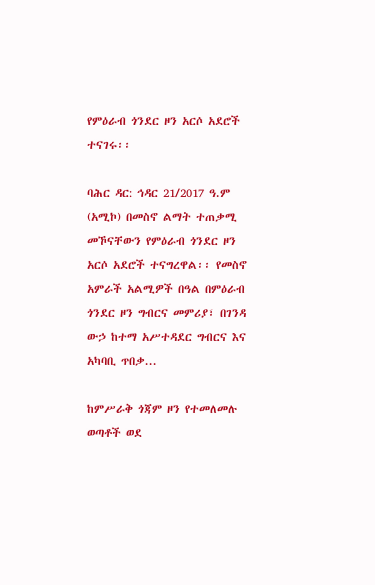የምዕራብ ጎንደር ዞን አርሶ አደሮች ተናገሩ፡፡

ባሕር ዳር: ኅዳር 21/2017 ዓ.ም (አሚኮ) በመስኖ ልማት ተጠቃሚ መኾናቸውን የምዕራብ ጎንደር ዞን አርሶ አደሮች ተናግረዋል፡፡ የመስኖ አምራች አልሚዎች በዓል በምዕራብ ጎንደር ዞን ግብርና መምሪያ፣ በገንዳ ውኃ ከተማ አሥተዳደር ግብርና እና አካባቢ ጥበቃ...

ከምሥራቅ ጎጃም ዞን የተመለመሉ ወጣቶች ወደ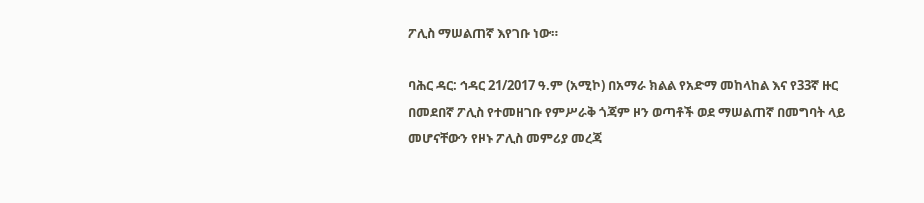ፖሊስ ማሠልጠኛ እየገቡ ነው።

ባሕር ዳር: ኅዳር 21/2017 ዓ.ም (አሚኮ) በአማራ ክልል የአድማ መከላከል እና የ33ኛ ዙር በመደበኛ ፖሊስ የተመዘገቡ የምሥራቅ ጎጃም ዞን ወጣቶች ወደ ማሠልጠኛ በመግባት ላይ መሆናቸውን የዞኑ ፖሊስ መምሪያ መረጃ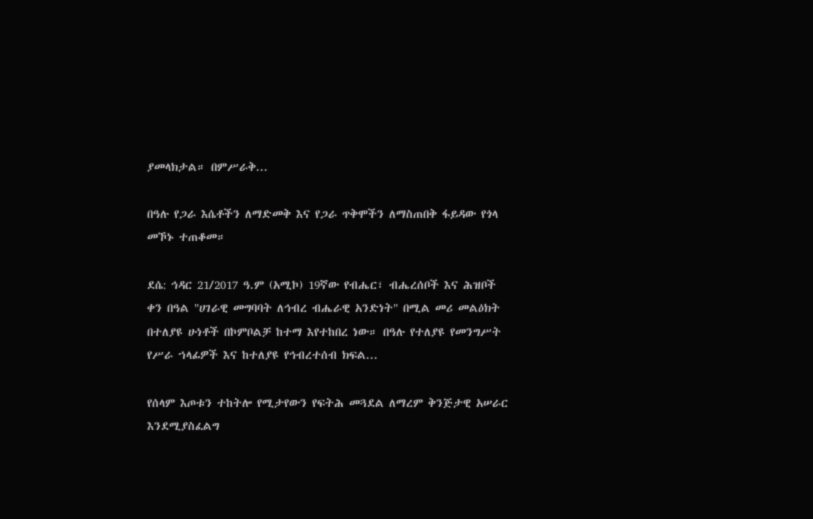ያመላክታል። በምሥራቅ...

በዓሉ የጋራ እሴቶችን ለማድመቅ እና የጋራ ጥቅሞችን ለማስጠበቅ ፋይዳው የጎላ መኾኑ ተጠቆመ።

ደሴ: ኅዳር 21/2017 ዓ.ም (አሚኮ) 19ኛው የብሔር፣ ብሔረሰቦች እና ሕዝቦች ቀን በዓል "ሀገራዊ መግባባት ለኅብረ ብሔራዊ አንድነት" በሚል መሪ መልዕክት በተለያዩ ሁነቶች በኮምቦልቻ ከተማ እየተከበረ ነው። በዓሉ የተለያዩ የመንግሥት የሥራ ኀላፊዎች እና ከተለያዩ የኅብረተሰብ ክፍል...

የሰላም እጦቱን ተከትሎ የሚታየውን የፍትሕ መጓደል ለማረም ቅንጅታዊ አሠራር እንደሚያስፈልግ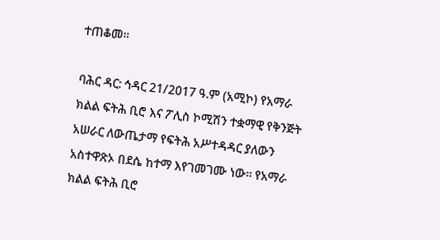ተጠቆመ።

ባሕር ዳር: ኅዳር 21/2017 ዓ.ም (አሚኮ) የአማራ ክልል ፍትሕ ቢሮ እና ፖሊስ ኮሚሽን ተቋማዊ የቅንጅት አሠራር ለውጤታማ የፍትሕ አሥተዳዳር ያለውን አስተዋጽኦ በደሴ ከተማ እየገመገሙ ነው። የአማራ ክልል ፍትሕ ቢሮ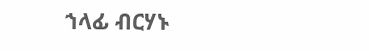ኀላፊ ብርሃኑ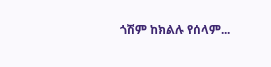ጎሽም ከክልሉ የሰላም...